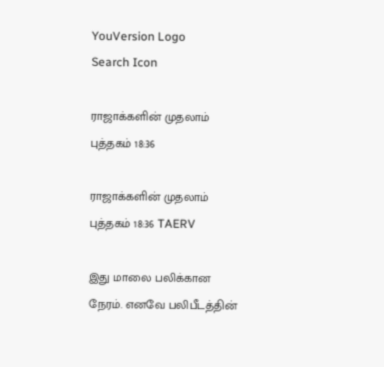YouVersion Logo
Search Icon

ராஜாக்களின் முதலாம் புத்தகம் 18:36

ராஜாக்களின் முதலாம் புத்தகம் 18:36 TAERV

இது மாலை பலிக்கான நேரம். எனவே பலிபீடத்தின்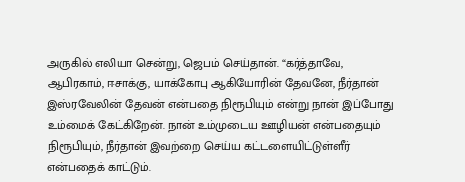அருகில் எலியா சென்று, ஜெபம் செய்தான். “கர்த்தாவே, ஆபிரகாம், ஈசாக்கு, யாக்கோபு ஆகியோரின் தேவனே, நீர்தான் இஸ்ரவேலின் தேவன் என்பதை நிரூபியும் என்று நான் இப்போது உம்மைக் கேட்கிறேன். நான் உம்முடைய ஊழியன் என்பதையும் நிரூபியும், நீர்தான் இவற்றை செய்ய கட்டளையிட்டுள்ளீர் என்பதைக் காட்டும்.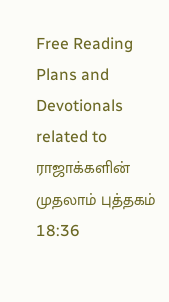Free Reading Plans and Devotionals related to ராஜாக்களின் முதலாம் புத்தகம் 18:36